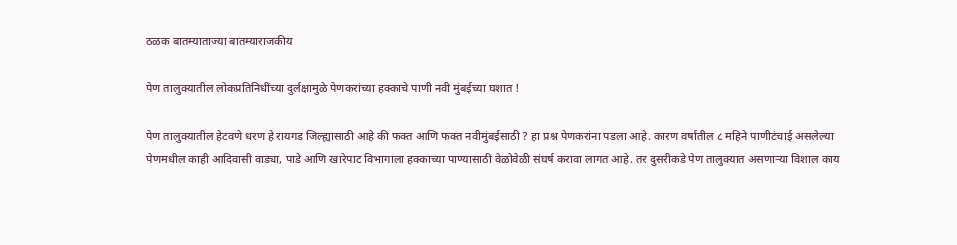ठळक बातम्याताज्या बातम्याराजकीय

पेण तालुक्यातील लोकप्रतिनिधींच्या दुर्लक्षामुळे पेणकरांच्या हक्काचे पाणी नवी मुंबईच्या घशात !

पेण तालुक्यातील हेटवणे धरण हे रायगड जिल्ह्यासाठी आहे की फक्त आणि फक्त नवीमुंबईसाठी ? हा प्रश्न पेणकरांना पडला आहे. कारण वर्षातील ८ महिने पाणीटंचाई असलेल्या पेणमधील काही आदिवासी वाड्या, पाडे आणि खारेपाट विभागाला हक्काच्या पाण्यासाठी वेळोवेळी संघर्ष करावा लागत आहे. तर दुसरीकडे पेण तालुक्यात असणाऱ्या विशाल काय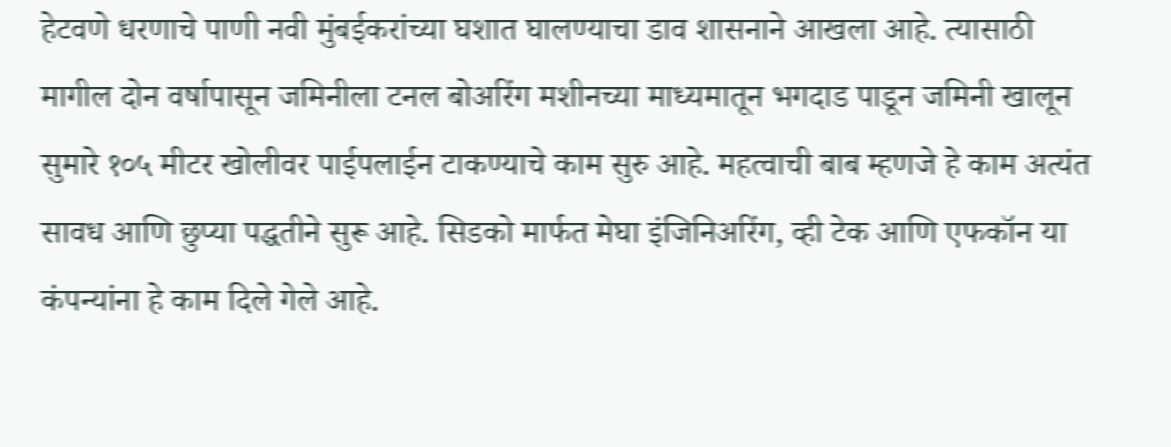हेटवणे धरणाचे पाणी नवी मुंबईकरांच्या घशात घालण्याचा डाव शासनाने आखला आहे. त्यासाठी मागील दोन वर्षापासून जमिनीला टनल बोअरिंग मशीनच्या माध्यमातून भगदाड पाडून जमिनी खालून सुमारे १०५ मीटर खोलीवर पाईपलाईन टाकण्याचे काम सुरु आहे. महत्वाची बाब म्हणजे हे काम अत्यंत सावध आणि छुप्या पद्धतीने सुरू आहे. सिडको मार्फत मेघा इंजिनिअरिंग, व्ही टेक आणि एफकॉन या कंपन्यांना हे काम दिले गेले आहे.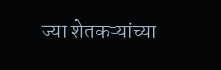ज्या शेतकऱ्यांच्या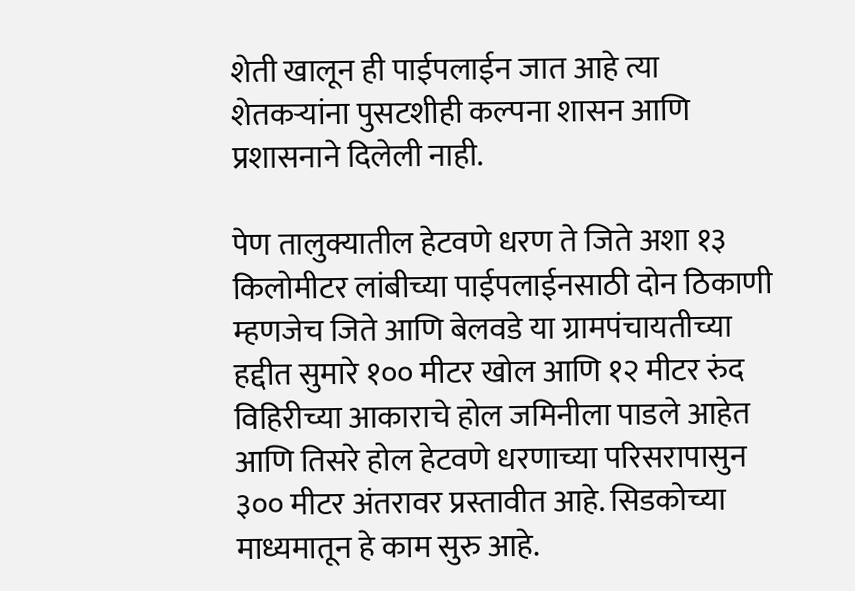शेती खालून ही पाईपलाईन जात आहे त्या शेतकऱ्यांना पुसटशीही कल्पना शासन आणि प्रशासनाने दिलेली नाही.

पेण तालुक्यातील हेटवणे धरण ते जिते अशा १३ किलोमीटर लांबीच्या पाईपलाईनसाठी दोन ठिकाणी म्हणजेच जिते आणि बेलवडे या ग्रामपंचायतीच्या हद्दीत सुमारे १०० मीटर खोल आणि १२ मीटर रुंद विहिरीच्या आकाराचे होल जमिनीला पाडले आहेत आणि तिसरे होल हेटवणे धरणाच्या परिसरापासुन ३०० मीटर अंतरावर प्रस्तावीत आहे. सिडकोच्या माध्यमातून हे काम सुरु आहे.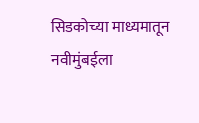सिडकोच्या माध्यमातून नवीमुंबईला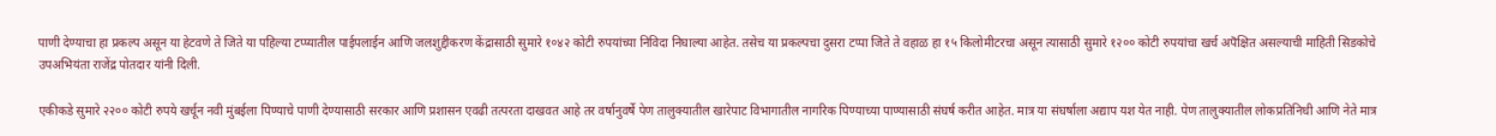पाणी देण्याचा हा प्रकल्प असून या हेटवणे ते जिते या पहिल्या टप्प्यातील पाईपलाईन आणि जलशुद्दीकरण केंद्रासाठी सुमारे १०४२ कोटी रुपयांच्या निविदा निघाल्या आहेत. तसेच या प्रकल्पचा दुसरा टप्पा जिते ते वहाळ हा १५ किलोमीटरचा असून त्यासाठी सुमारे १२०० कोटी रुपयांचा खर्च अपॆक्षित असल्याची माहिती सिडकोचे उपअभियंता राजेंद्र पोतदार यांनी दिली.

एकीकडे सुमारे २२०० कोटी रुपये खर्चून नवी मुंबईला पिण्याचे पाणी देण्यासाठी सरकार आणि प्रशासन एवढी तत्परता दाखवत आहे तर वर्षानुवर्षे पेण तालुक्यातील खारेपाट विभागातील नागरिक पिण्याच्या पाण्यासाठी संघर्ष करीत आहेत. मात्र या संघर्षाला अद्याप यश येत नाही. पेण तालुक्यातील लोकप्रतिनिधी आणि नेते मात्र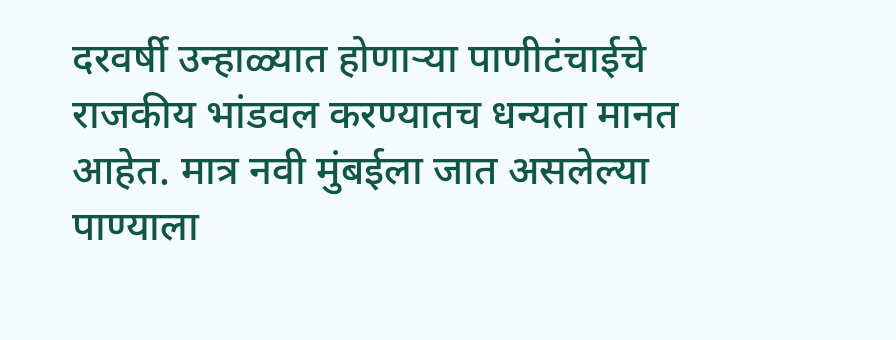दरवर्षी उन्हाळ्यात होणाऱ्या पाणीटंचाईचे राजकीय भांडवल करण्यातच धन्यता मानत आहेत. मात्र नवी मुंबईला जात असलेल्या पाण्याला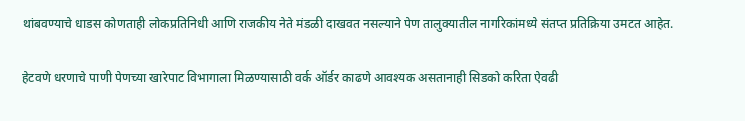थांबवण्याचे धाडस कोणताही लोकप्रतिनिधी आणि राजकीय नेते मंडळी दाखवत नसल्याने पेण तालुक्यातील नागरिकांमध्ये संतप्त प्रतिक्रिया उमटत आहेत.

हेटवणे धरणाचे पाणी पेणच्या खारेपाट विभागाला मिळण्यासाठी वर्क ऑर्डर काढणे आवश्यक असतानाही सिडको करिता ऐवढी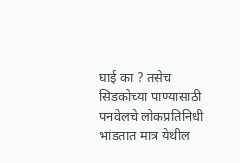घाई का ? तसेच सिडकोच्या पाण्यासाठी पनवेलचे लोकप्रतिनिधी भांडतात मात्र येथील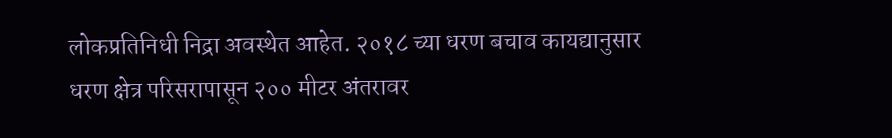लोकप्रतिनिधी निद्रा अवस्थेत आहेत. २०१८ च्या धरण बचाव कायद्यानुसार धरण क्षेत्र परिसरापासून २०० मीटर अंतरावर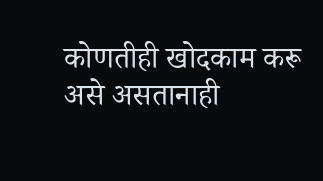कोणतीही खोदकाम करू असे असतानाही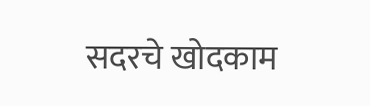सदरचे खोदकाम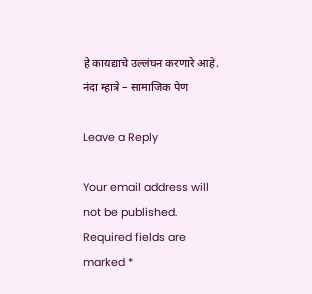हे कायद्याचे उल्लंघन करणारे आहे. नंदा म्हात्रे – सामाजिक पेण

Leave a Reply

Your email address will not be published. Required fields are marked *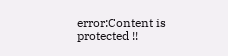error:Content is protected !!